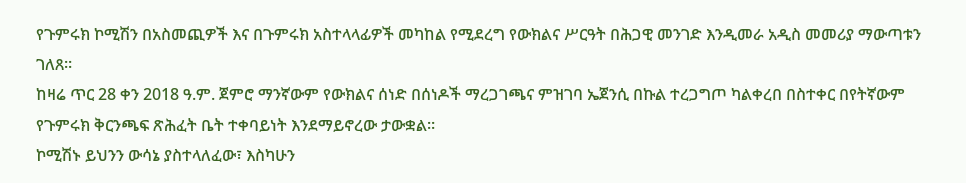የጉምሩክ ኮሚሽን በአስመጪዎች እና በጉምሩክ አስተላላፊዎች መካከል የሚደረግ የውክልና ሥርዓት በሕጋዊ መንገድ እንዲመራ አዲስ መመሪያ ማውጣቱን ገለጸ።
ከዛሬ ጥር 28 ቀን 2018 ዓ.ም. ጀምሮ ማንኛውም የውክልና ሰነድ በሰነዶች ማረጋገጫና ምዝገባ ኤጀንሲ በኩል ተረጋግጦ ካልቀረበ በስተቀር በየትኛውም የጉምሩክ ቅርንጫፍ ጽሕፈት ቤት ተቀባይነት እንደማይኖረው ታውቋል።
ኮሚሽኑ ይህንን ውሳኔ ያስተላለፈው፣ እስካሁን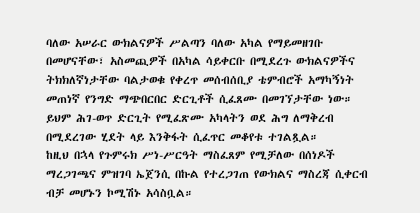ባለው አሠራር ውክልናዎች ሥልጣን ባለው አካል የማይመዘገቡ በመሆናቸው፣ አስመጪዎች በአካል ሳይቀርቡ በሚደረጉ ውክልናዎችና ትክክለኛነታቸው ባልታወቁ የቀረጥ መሰብሰቢያ ቴምብሮች አማካኝነት መጠነኛ የንግድ ማጭበርበር ድርጊቶች ሲፈጸሙ በመገኘታቸው ነው።
ይህም ሕገ-ወጥ ድርጊት የሚፈጽሙ አካላትን ወደ ሕግ ለማቅረብ በሚደረገው ሂደት ላይ እንቅፋት ሲፈጥር መቆየቱ ተገልጿል።
ከዚህ በኋላ የጉምሩክ ሥነ-ሥርዓት ማስፈጸም የሚቻለው በሰነዶች ማረጋገጫና ምዝገባ ኤጀንሲ በኩል የተረጋገጠ የውክልና ማስረጃ ሲቀርብ ብቻ መሆኑን ኮሚሽኑ አሳስቧል።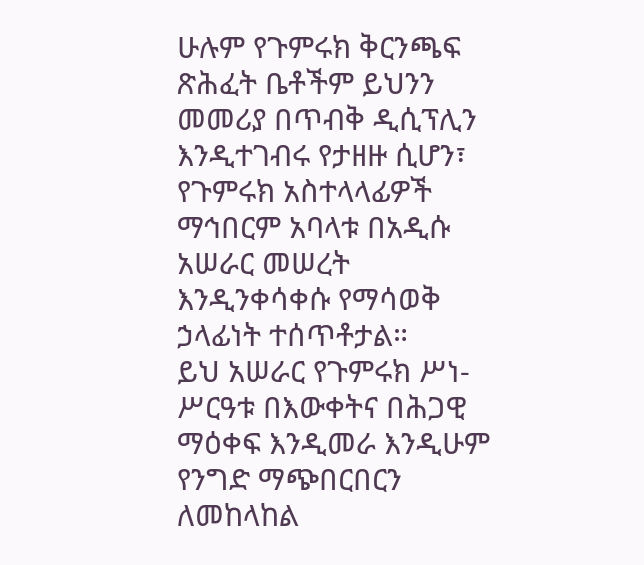ሁሉም የጉምሩክ ቅርንጫፍ ጽሕፈት ቤቶችም ይህንን መመሪያ በጥብቅ ዲሲፕሊን እንዲተገብሩ የታዘዙ ሲሆን፣ የጉምሩክ አስተላላፊዎች ማኅበርም አባላቱ በአዲሱ አሠራር መሠረት እንዲንቀሳቀሱ የማሳወቅ ኃላፊነት ተሰጥቶታል።
ይህ አሠራር የጉምሩክ ሥነ-ሥርዓቱ በእውቀትና በሕጋዊ ማዕቀፍ እንዲመራ እንዲሁም የንግድ ማጭበርበርን ለመከላከል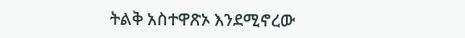ትልቅ አስተዋጽኦ እንደሚኖረው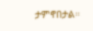ታምኖበታል።